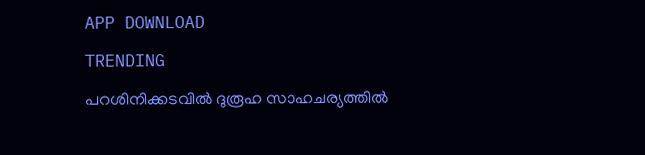APP DOWNLOAD

TRENDING

പറശിനിക്കടവില്‍ ദുരൂഹ സാഹചര്യത്തിൽ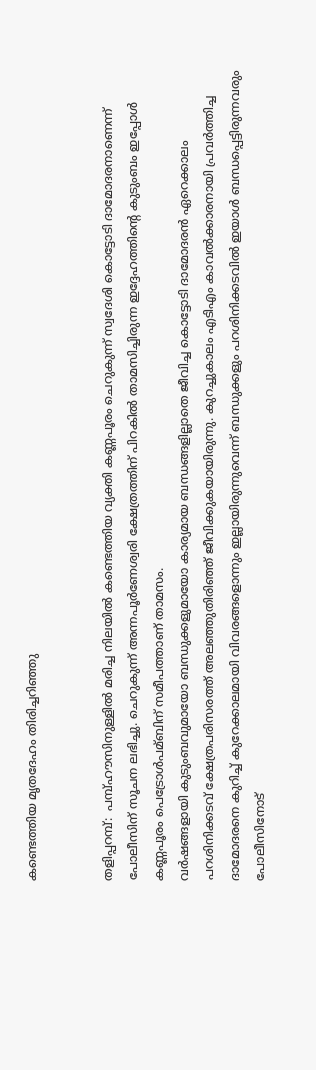കണ്ടെത്തിയ മൃതദേഹം തിരിച്ചറിഞ്ഞു


തളിപ്പറമ്പ്:  പമ്പ്ഹൗസിനുള്ളില്‍ മരിച്ച നിലയില്‍ കണ്ടെത്തിയ വ്യക്തി കണ്ണപൂരം ചെറുകുന്ന് സ്വദേശി കൊട്ടോടി ദാമോദരനാണെന്ന് പോലീസിന് സൂചന ലഭിച്ചു. ചെറുകുന്ന് അന്നപൂര്‍ണേശ്വരി ക്ഷേത്രത്തിന് പിറകില്‍ താമസിച്ചിരുന്ന ഇദ്ദേഹത്തിന്റെ കുടുംബം ഇപ്പോള്‍ കണ്ണപൂരം പെട്രോള്‍പമ്ബിന് സമീപത്താണ് താമസം.
വര്‍ഷങ്ങളായി കുടുംബവുമായോ ബന്ധുക്കളുമായോ കാര്യമായ ബന്ധങ്ങളില്ലാതെ ജീവിച്ച കൊട്ടോടി ദാമോദരന്‍ ഏറെക്കാലം പറശിനിക്കടവ് ക്ഷേത്രപരിസരത്ത് അലഞ്ഞുതിരിഞ്ഞ് ജീവിക്കുകയായിരുന്നു. കുറച്ചുകാലം എടിഎം കാവല്‍ക്കാരനായി പ്രവര്‍ത്തിച്ച ദാമോദരനെ കുറിച്ച്‌ കുറേക്കാലമായി വിവരങ്ങളൊന്നും ഇല്ലായിരുന്നുവെന്ന് ബന്ധുക്കളും പറശിനിക്കടവില്‍ ഇയാള്‍ ബന്ധപ്പെട്ടിരുന്നവരും പോലീസിനോട്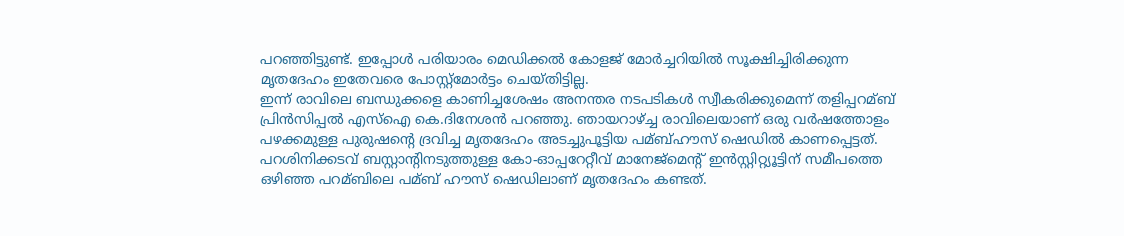പറഞ്ഞിട്ടുണ്ട്. ഇപ്പോള്‍ പരിയാരം മെഡിക്കല്‍ കോളജ് മോര്‍ച്ചറിയില്‍ സൂക്ഷിച്ചിരിക്കുന്ന മൃതദേഹം ഇതേവരെ പോസ്റ്റ്‌മോര്‍ട്ടം ചെയ്തിട്ടില്ല.
ഇന്ന് രാവിലെ ബന്ധുക്കളെ കാണിച്ചശേഷം അനന്തര നടപടികള്‍ സ്വീകരിക്കുമെന്ന് തളിപ്പറമ്ബ് പ്രിന്‍സിപ്പല്‍ എസ്‌ഐ കെ.ദിനേശന്‍ പറഞ്ഞു. ഞായറാഴ്ച്ച രാവിലെയാണ് ഒരു വര്‍ഷത്തോളം പഴക്കമുള്ള പുരുഷന്റെ ദ്രവിച്ച മൃതദേഹം അടച്ചുപൂട്ടിയ പമ്ബ്ഹൗസ് ഷെഡില്‍ കാണപ്പെട്ടത്. പറശിനിക്കടവ് ബസ്റ്റാന്റിനടുത്തുള്ള കോ-ഓപ്പറേറ്റീവ് മാനേജ്‌മെന്റ് ഇന്‍സ്റ്റിറ്റ്യൂട്ടിന് സമീപത്തെ ഒഴിഞ്ഞ പറമ്ബിലെ പമ്ബ് ഹൗസ് ഷെഡിലാണ് മൃതദേഹം കണ്ടത്.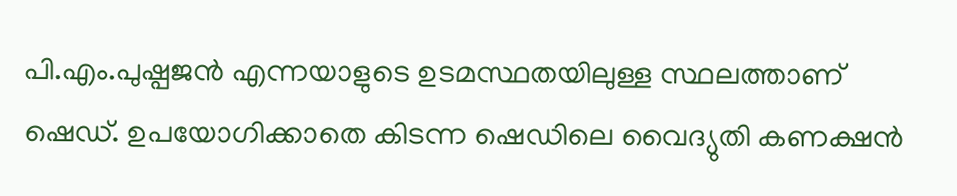പി.എം.പുഷ്പജന്‍ എന്നയാളുടെ ഉടമസ്ഥതയിലുള്ള സ്ഥലത്താണ് ഷെഡ്. ഉപയോഗിക്കാതെ കിടന്ന ഷെഡിലെ വൈദ്യുതി കണക്ഷന്‍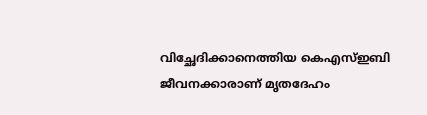വിച്ഛേദിക്കാനെത്തിയ കെഎസ്‌ഇബി ജീവനക്കാരാണ് മൃതദേഹം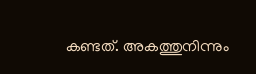കണ്ടത്. അകത്തുനിന്നും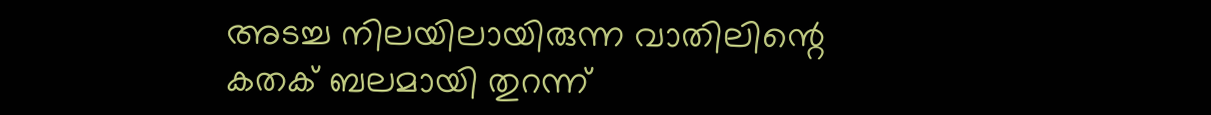അടച്ച നിലയിലായിരുന്ന വാതിലിന്റെ കതക് ബലമായി തുറന്ന്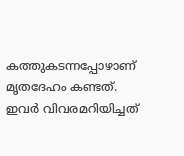കത്തുകടന്നപ്പോഴാണ് മൃതദേഹം കണ്ടത്. ഇവര്‍ വിവരമറിയിച്ചത്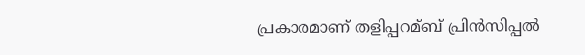പ്രകാരമാണ് തളിപ്പറമ്ബ് പ്രിന്‍സിപ്പല്‍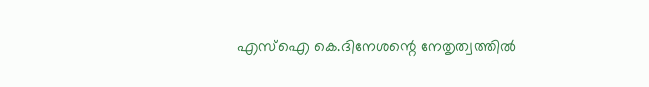എസ്‌ഐ കെ.ദിനേശന്റെ നേതൃത്വത്തില്‍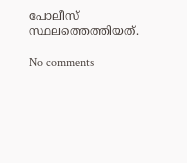പോലീസ് സ്ഥലത്തെത്തിയത്.

No comments